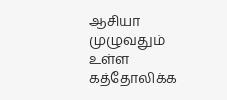ஆசியா முழுவதும் உள்ள கத்தோலிக்க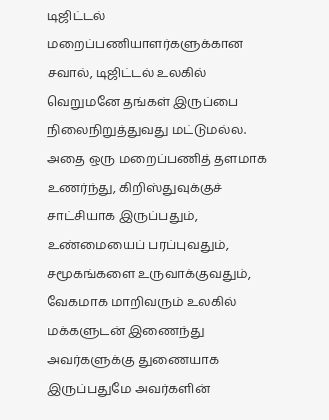டிஜிட்டல் மறைப்பணியாளர்களுக்கான சவால், டிஜிட்டல் உலகில் வெறுமனே தங்கள் இருப்பை நிலைநிறுத்துவது மட்டுமல்ல. அதை ஒரு மறைப்பணித் தளமாக உணர்ந்து, கிறிஸ்துவுக்குச் சாட்சியாக இருப்பதும், உண்மையைப் பரப்புவதும், சமூகங்களை உருவாக்குவதும், வேகமாக மாறிவரும் உலகில் மக்களுடன் இணைந்து அவர்களுக்கு துணையாக இருப்பதுமே அவர்களின்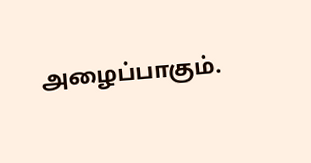அழைப்பாகும்.